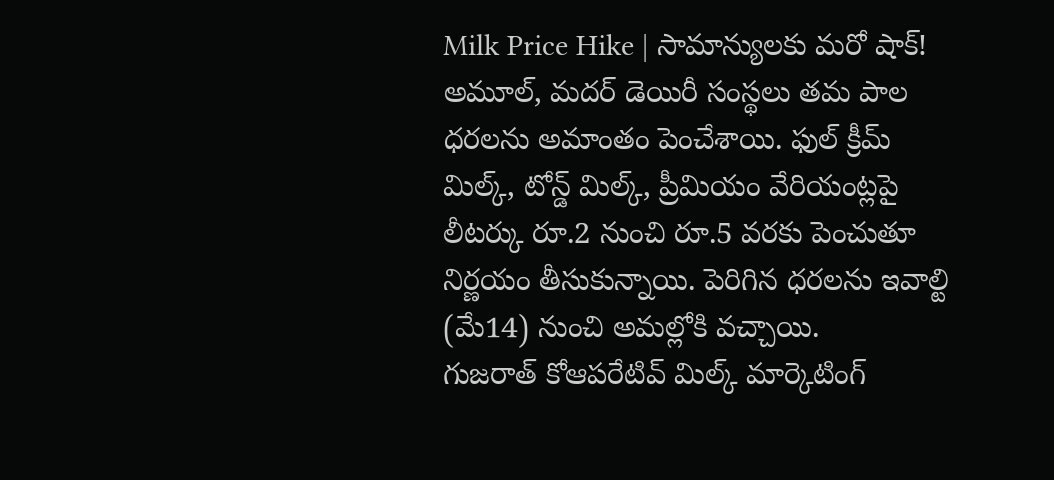Milk Price Hike | సామాన్యులకు మరో షాక్! అమూల్, మదర్ డెయిరీ సంస్థలు తమ పాల ధరలను అమాంతం పెంచేశాయి. ఫుల్ క్రీమ్ మిల్క్, టోన్డ్ మిల్క్, ప్రీమియం వేరియంట్లపై లీటర్కు రూ.2 నుంచి రూ.5 వరకు పెంచుతూ నిర్ణయం తీసుకున్నాయి. పెరిగిన ధరలను ఇవాల్టి (మే14) నుంచి అమల్లోకి వచ్చాయి.
గుజరాత్ కోఆపరేటివ్ మిల్క్ మార్కెటింగ్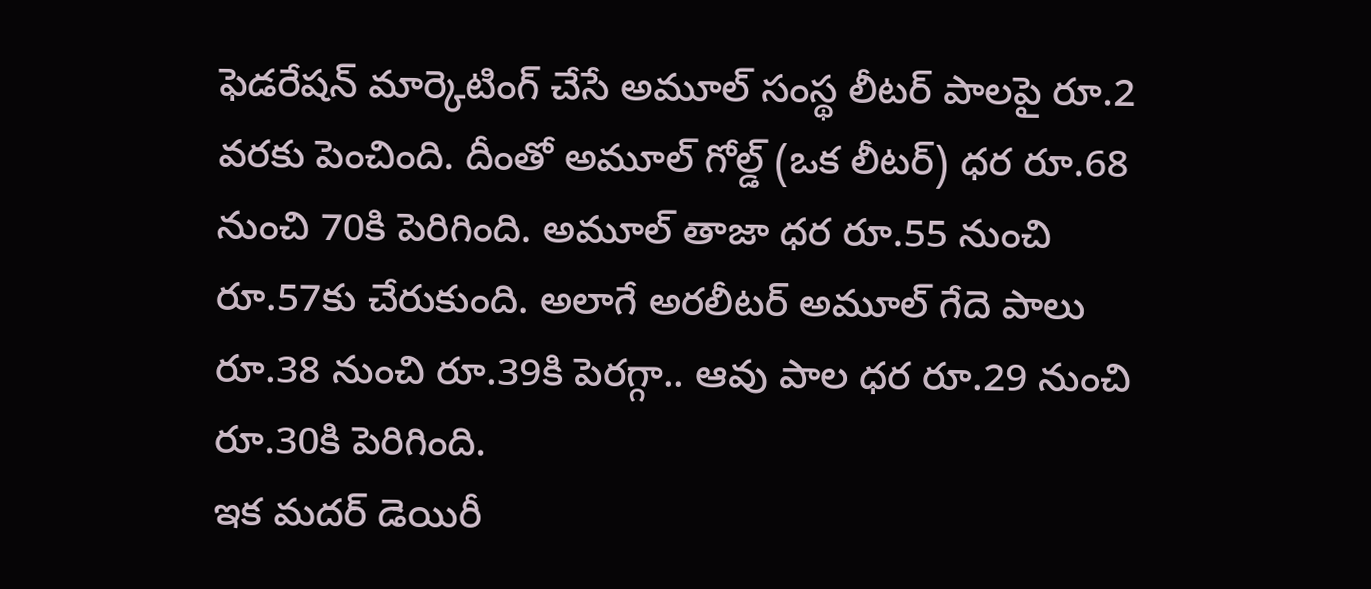ఫెడరేషన్ మార్కెటింగ్ చేసే అమూల్ సంస్థ లీటర్ పాలపై రూ.2 వరకు పెంచింది. దీంతో అమూల్ గోల్డ్ (ఒక లీటర్) ధర రూ.68 నుంచి 70కి పెరిగింది. అమూల్ తాజా ధర రూ.55 నుంచి రూ.57కు చేరుకుంది. అలాగే అరలీటర్ అమూల్ గేదె పాలు రూ.38 నుంచి రూ.39కి పెరగ్గా.. ఆవు పాల ధర రూ.29 నుంచి రూ.30కి పెరిగింది.
ఇక మదర్ డెయిరీ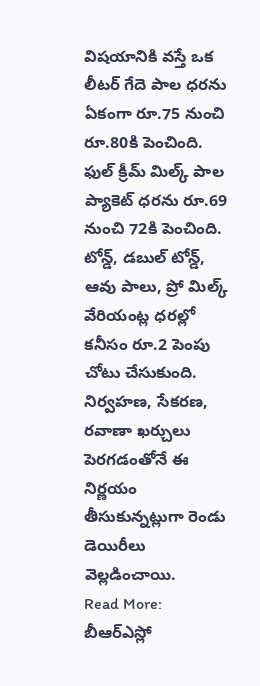విషయానికి వస్తే ఒక లీటర్ గేదె పాల ధరను ఏకంగా రూ.75 నుంచి రూ.80కి పెంచింది. ఫుల్ క్రీమ్ మిల్క్ పాల ప్యాకెట్ ధరను రూ.69 నుంచి 72కి పెంచింది. టోన్డ్, డబుల్ టోన్డ్, ఆవు పాలు, ప్రో మిల్క్ వేరియంట్ల ధరల్లో కనీసం రూ.2 పెంపు చోటు చేసుకుంది. నిర్వహణ, సేకరణ, రవాణా ఖర్చులు పెరగడంతోనే ఈ నిర్ణయం తీసుకున్నట్లుగా రెండు డెయిరీలు వెల్లడించాయి.
Read More:
బీఆర్ఎస్లో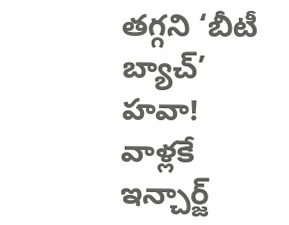తగ్గని ‘బీటీ బ్యాచ్’ హవా! వాళ్లకే ఇన్చార్జ్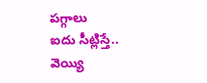పగ్గాలు
ఐదు సీట్లిస్తే.. వెయ్యి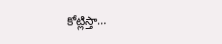కోట్లిస్తా…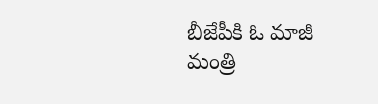బీజేపీకి ఓ మాజీ మంత్రి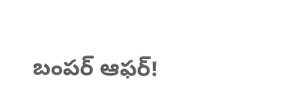బంపర్ ఆఫర్!